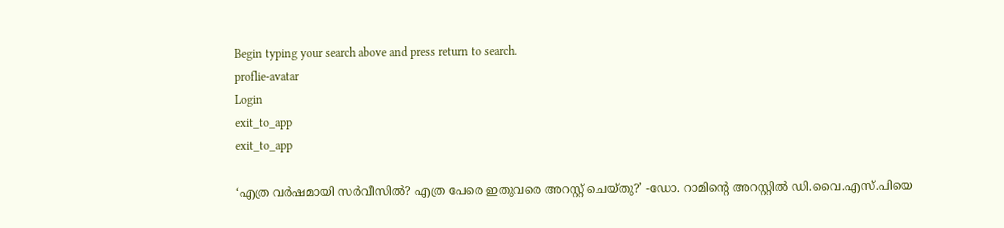Begin typing your search above and press return to search.
proflie-avatar
Login
exit_to_app
exit_to_app

‘എത്ര വർഷമായി സർവീസിൽ? എത്ര പേരെ ഇതുവരെ അറസ്റ്റ് ചെയ്തു?’ -ഡോ. റാമിന്റെ അറസ്റ്റിൽ ഡി.വൈ.എസ്.പിയെ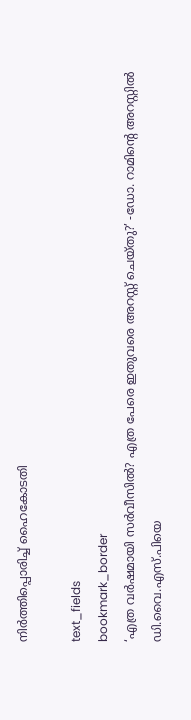നിർത്തിപ്പൊരിച്ച് ഹൈകോടതി

text_fields
bookmark_border
‘എത്ര വർഷമായി സർവീസിൽ? എത്ര പേരെ ഇതുവരെ അറസ്റ്റ് ചെയ്തു?’ -ഡോ. റാമിന്റെ അറസ്റ്റിൽ ഡി.വൈ.എസ്.പിയെ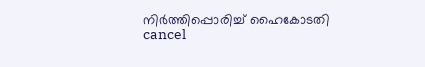നിർത്തിപ്പൊരിച്ച് ഹൈകോടതി
cancel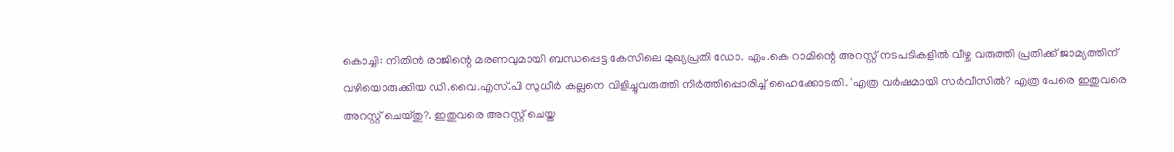കൊച്ചി: നിതിൻ രാജിന്റെ മരണവുമായി ബന്ധപ്പെട്ട കേസിലെ മുഖ്യപ്രതി ഡോ. എം.കെ റാമിന്റെ അറസ്റ്റ് നടപടികളിൽ വീഴ്ച വരുത്തി പ്രതിക്ക് ജാമ്യത്തിന് വഴിയൊരുക്കിയ ഡി.വൈ.എസ്.പി സുധീർ കല്ലനെ വിളിച്ചുവരുത്തി നിർത്തിപ്പൊരിച്ച് ഹൈക്കോടതി. 'എത്ര വർഷമായി സർവീസിൽ? എത്ര പേരെ ഇതുവരെ അറസ്റ്റ് ചെയ്തു?. ഇതുവരെ അറസ്റ്റ് ചെയ്ത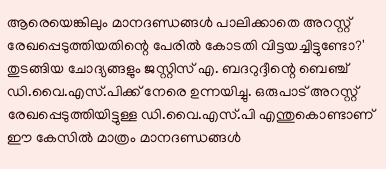ആരെയെങ്കിലും മാനദണ്ഡങ്ങൾ പാലിക്കാതെ അറസ്റ്റ് രേഖപ്പെടുത്തിയതിന്റെ പേരിൽ കോടതി വിട്ടയച്ചിട്ടുണ്ടോ?' തുടങ്ങിയ ചോദ്യങ്ങളും ജസ്റ്റിസ് എ. ബദറുദ്ദീന്റെ ബെഞ്ച് ഡി.വൈ.എസ്.പിക്ക് നേരെ ഉന്നയിച്ചു. ഒരുപാട് അറസ്റ്റ് രേഖപ്പെടുത്തിയിട്ടുള്ള ഡി.വൈ.എസ്.പി എന്തുകൊണ്ടാണ് ഈ കേസിൽ മാത്രം മാനദണ്ഡങ്ങൾ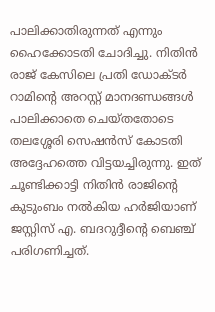പാലിക്കാതിരുന്നത് എന്നും ഹൈക്കോടതി ചോദിച്ചു. നിതിൻ രാജ് കേസിലെ പ്രതി ഡോക്ടർ റാമിന്റെ അറസ്റ്റ് മാനദണ്ഡങ്ങൾ പാലിക്കാതെ ചെയ്തതോടെ തലശ്ശേരി സെഷൻസ് കോടതി അദ്ദേഹത്തെ വിട്ടയച്ചിരുന്നു. ഇത് ചൂണ്ടിക്കാട്ടി നിതിൻ രാജിന്റെ കുടുംബം നൽകിയ ഹർജിയാണ് ജസ്റ്റിസ് എ. ബദറുദ്ദീന്റെ ബെഞ്ച് പരിഗണിച്ചത്.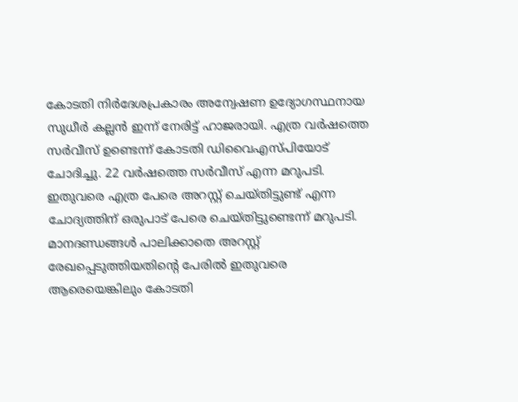കോടതി നിർദേശപ്രകാരം അന്വേഷണ ഉദ്യോഗസ്ഥനായ സുധീർ കല്ലൻ ഇന്ന് നേരിട്ട് ഹാജരായി. എത്ര വർഷത്തെ സർവീസ് ഉണ്ടെന്ന് കോടതി ഡിവൈഎസ്പിയോട് ചോദിച്ചു. 22 വർഷത്തെ സർവീസ് എന്ന മറുപടി. ഇതുവരെ എത്ര പേരെ അറസ്റ്റ് ചെയ്തിട്ടുണ്ട് എന്ന ചോദ്യത്തിന് ഒരുപാട് പേരെ ചെയ്തിട്ടുണ്ടെന്ന് മറുപടി. മാനദണ്ഡങ്ങൾ പാലിക്കാതെ അറസ്റ്റ് രേഖപ്പെടുത്തിയതിന്റെ പേരിൽ ഇതുവരെ ആരെയെങ്കിലും കോടതി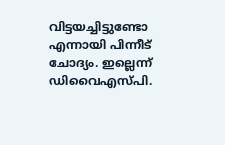വിട്ടയച്ചിട്ടുണ്ടോ എന്നായി പിന്നീട് ചോദ്യം. ഇല്ലെന്ന് ഡിവൈഎസ്പി.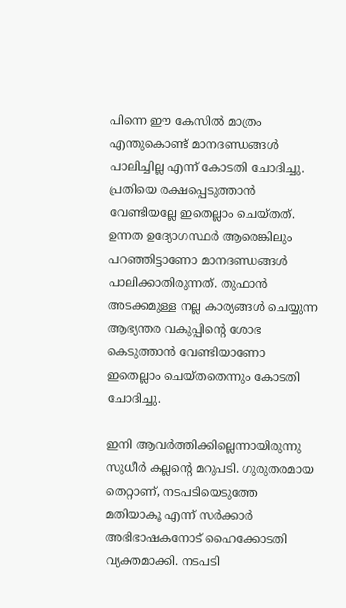പിന്നെ ഈ കേസിൽ മാത്രം എന്തുകൊണ്ട് മാനദണ്ഡങ്ങൾ പാലിച്ചില്ല എന്ന് കോടതി ചോദിച്ചു. പ്രതിയെ രക്ഷപ്പെടുത്താൻ വേണ്ടിയല്ലേ ഇതെല്ലാം ചെയ്തത്. ഉന്നത ഉദ്യോഗസ്ഥർ ആരെങ്കിലും പറഞ്ഞിട്ടാണോ മാനദണ്ഡങ്ങൾ പാലിക്കാതിരുന്നത്. തുഫാൻ അടക്കമുള്ള നല്ല കാര്യങ്ങൾ ചെയ്യുന്ന ആഭ്യന്തര വകുപ്പിന്റെ ശോഭ കെടുത്താൻ വേണ്ടിയാണോ ഇതെല്ലാം ചെയ്തതെന്നും കോടതി ചോദിച്ചു.

ഇനി ആവർത്തിക്കില്ലെന്നായിരുന്നു സുധീർ കല്ലന്റെ മറുപടി. ഗുരുതരമായ തെറ്റാണ്, നടപടിയെടുത്തേ മതിയാകൂ എന്ന് സർക്കാർ അഭിഭാഷകനോട് ഹൈക്കോടതി വ്യക്തമാക്കി. നടപടി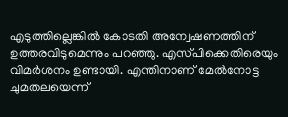എടുത്തില്ലെങ്കിൽ കോടതി അന്വേഷണത്തിന് ഉത്തരവിടുമെന്നും പറഞ്ഞു. എസ്‌പിക്കെതിരെയും വിമർശനം ഉണ്ടായി. എന്തിനാണ് മേൽനോട്ട ചുമതലയെന്ന്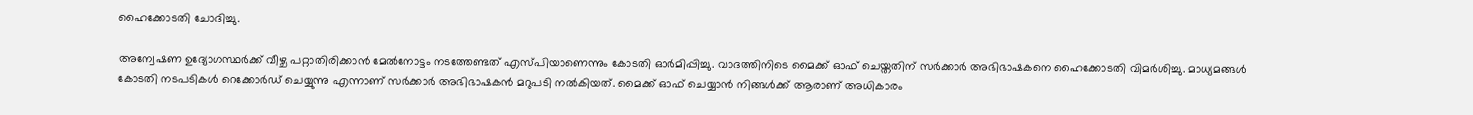ഹൈക്കോടതി ചോദിച്ചു.

അന്വേഷണ ഉദ്യോഗസ്ഥർക്ക് വീഴ്ച പറ്റാതിരിക്കാൻ മേൽനോട്ടം നടത്തേണ്ടത് എസ്‌പിയാണെന്നും കോടതി ഓർമിപ്പിച്ചു. വാദത്തിനിടെ മൈക്ക് ഓഫ് ചെയ്തതിന് സർക്കാർ അഭിഭാഷകനെ ഹൈക്കോടതി വിമർശിച്ചു. മാധ്യമങ്ങൾ കോടതി നടപടികൾ റെക്കോർഡ് ചെയ്യുന്നു എന്നാണ് സർക്കാർ അഭിഭാഷകൻ മറുപടി നൽകിയത്. മൈക്ക് ഓഫ് ചെയ്യാൻ നിങ്ങൾക്ക് ആരാണ് അധികാരം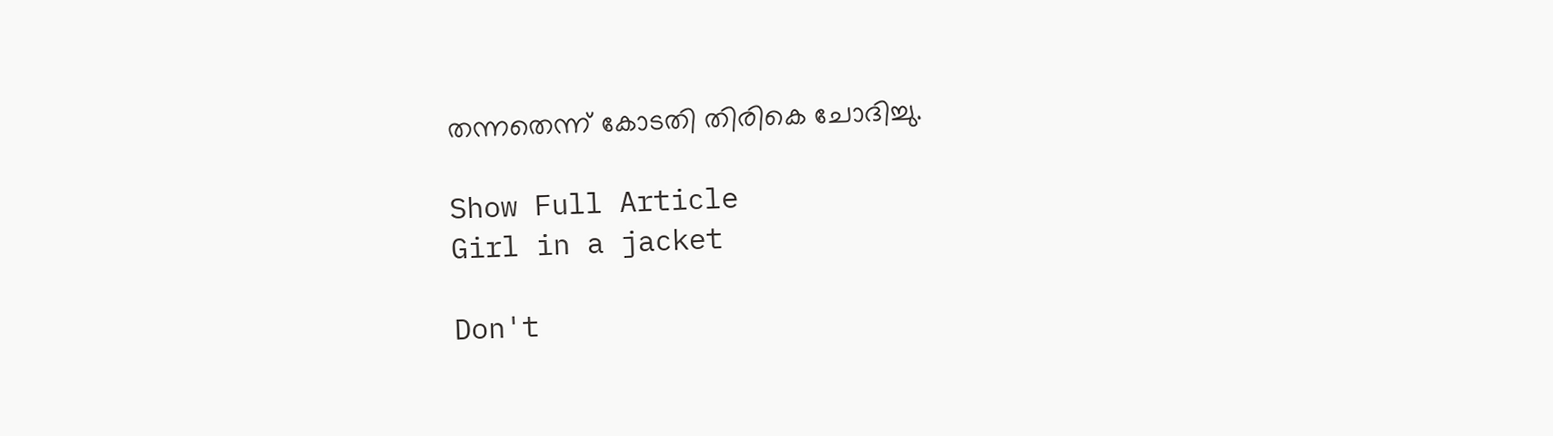തന്നതെന്ന് കോടതി തിരികെ ചോദിച്ചു.

Show Full Article
Girl in a jacket

Don't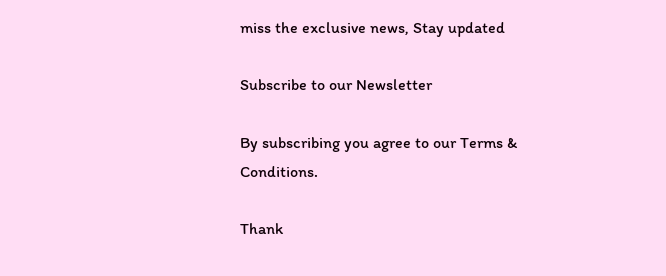miss the exclusive news, Stay updated

Subscribe to our Newsletter

By subscribing you agree to our Terms & Conditions.

Thank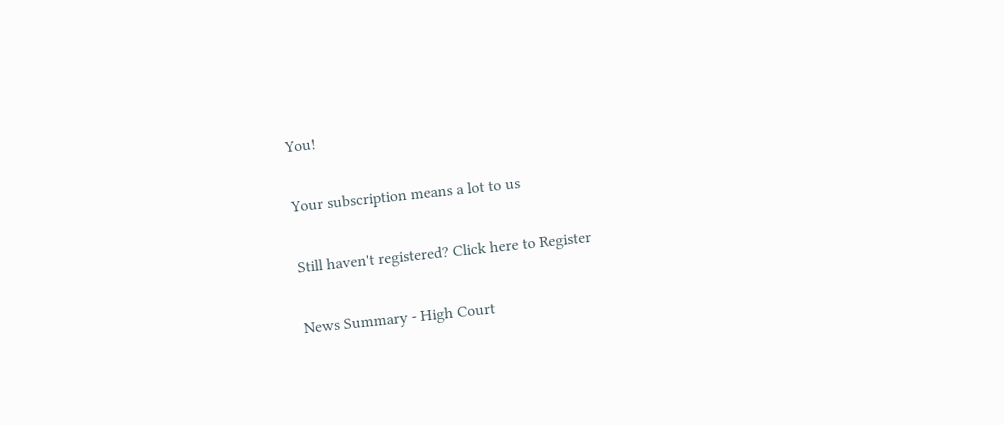You!

Your subscription means a lot to us

Still haven't registered? Click here to Register

News Summary - High Court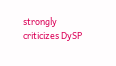strongly criticizes DySP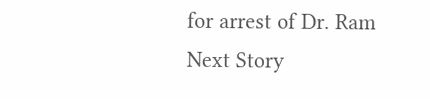for arrest of Dr. Ram
Next Story